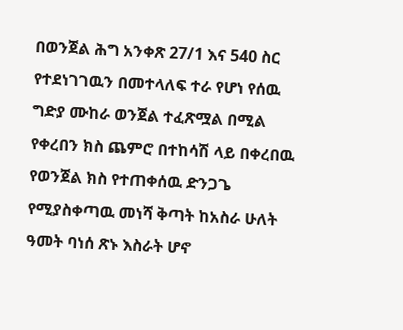በወንጀል ሕግ አንቀጽ 27/1 እና 540 ስር የተደነገገዉን በመተላለፍ ተራ የሆነ የሰዉ ግድያ ሙከራ ወንጀል ተፈጽሟል በሚል የቀረበን ክስ ጨምሮ በተከሳሽ ላይ በቀረበዉ የወንጀል ክስ የተጠቀሰዉ ድንጋጌ የሚያስቀጣዉ መነሻ ቅጣት ከአስራ ሁለት ዓመት ባነሰ ጽኑ እስራት ሆኖ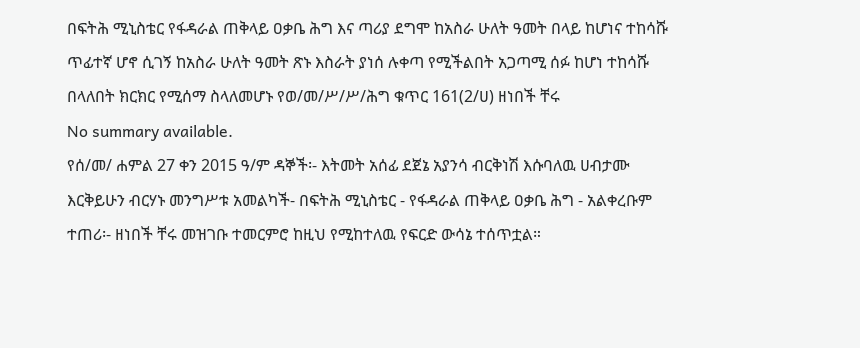በፍትሕ ሚኒስቴር የፋዳራል ጠቅላይ ዐቃቤ ሕግ እና ጣሪያ ደግሞ ከአስራ ሁለት ዓመት በላይ ከሆነና ተከሳሹ ጥፊተኛ ሆኖ ሲገኝ ከአስራ ሁለት ዓመት ጽኑ እስራት ያነሰ ሉቀጣ የሚችልበት አጋጣሚ ሰፉ ከሆነ ተከሳሹ በላለበት ክርክር የሚሰማ ስላለመሆኑ የወ/መ/ሥ/ሥ/ሕግ ቁጥር 161(2/ሀ) ዘነበች ቸሩ
No summary available.
የሰ/መ/ ሐምል 27 ቀን 2015 ዓ/ም ዳኞች፡- እትመት አሰፊ ደጀኔ አያንሳ ብርቅነሽ እሱባለዉ ሀብታሙ እርቅይሁን ብርሃኑ መንግሥቱ አመልካች- በፍትሕ ሚኒስቴር - የፋዳራል ጠቅላይ ዐቃቤ ሕግ - አልቀረቡም ተጠሪ፡- ዘነበች ቸሩ መዝገቡ ተመርምሮ ከዚህ የሚከተለዉ የፍርድ ውሳኔ ተሰጥቷል።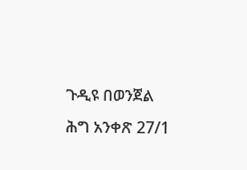ጉዲዩ በወንጀል ሕግ አንቀጽ 27/1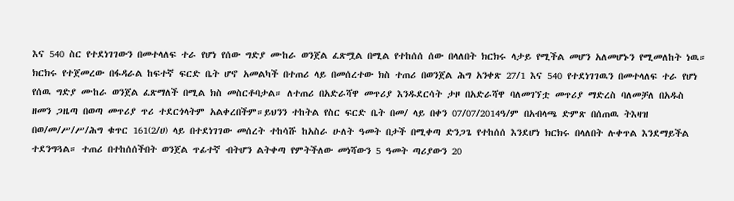እና 540 ስር የተደነገገውን በመተላለፍ ተራ የሆነ የሰው ግድያ ሙከራ ወንጀል ፈጽሟል በሚል የተከሰሰ ሰው በላለበት ክርክሩ ላታይ የሚችል መሆን አለመሆኑን የሚመለከት ነዉ። ክርክሩ የተጀመረው በፋዳራል ከፍተኛ ፍርድ ቤት ሆኖ አመልካች በተጠሪ ላይ በመሰረተው ክስ ተጠሪ በወንጀል ሕግ አንቀጽ 27/1 እና 540 የተደነገገዉን በመተላለፍ ተራ የሆነ የሰዉ ግድያ ሙከራ ወንጀል ፈጽማለች በሚል ክስ መስርቶባታል። ለተጠሪ በአድራሻዋ መጥሪያ እንዱደርሳት ታዞ በአድራሻዋ ባለመገኘቷ መጥሪያ ማድረስ ባለመቻለ በአዱስ ዘመን ጋዜጣ በወጣ መጥሪያ ጥሪ ተደርጎላትም አልቀረበችም።ይህንን ተከትል የስር ፍርድ ቤት በመ/ ላይ በቀን 07/07/2014ዓ/ም በአብላጫ ድምጽ በሰጠዉ ትእዛዝ በወ/መ/ሥ/ሥ/ሕግ ቁጥር 161(2/ሀ) ላይ በተደነገገው መሰረት ተከሳሹ ከአስራ ሁለት ዓመት በታች በሚቀጣ ድንጋጌ የተከሰሰ እንደሆነ ክርክሩ በላለበት ሉቀጥል እንደማይችል ተደንግጓል። ተጠሪ በተከሰሰችበት ወንጀል ጥፊተኛ ብትሆን ልትቀጣ የምትችለው መነሻውን 5 ዓመት ጣሪያውን 20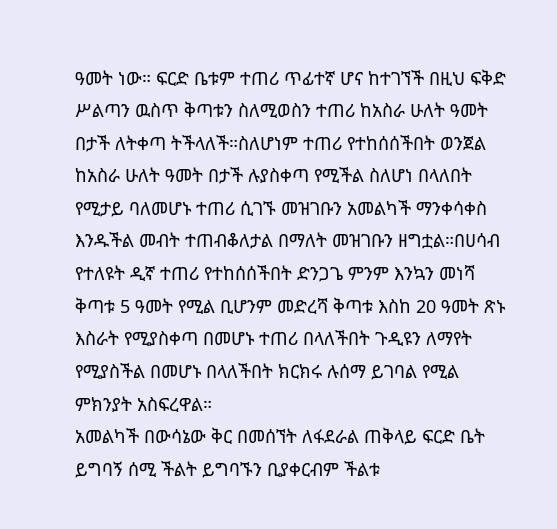ዓመት ነው። ፍርድ ቤቱም ተጠሪ ጥፊተኛ ሆና ከተገኘች በዚህ ፍቅድ ሥልጣን ዉስጥ ቅጣቱን ስለሚወስን ተጠሪ ከአስራ ሁለት ዓመት በታች ለትቀጣ ትችላለች።ስለሆነም ተጠሪ የተከሰሰችበት ወንጀል ከአስራ ሁለት ዓመት በታች ሉያስቀጣ የሚችል ስለሆነ በላለበት የሚታይ ባለመሆኑ ተጠሪ ሲገኙ መዝገቡን አመልካች ማንቀሳቀስ እንዱችል መብት ተጠብቆለታል በማለት መዝገቡን ዘግቷል።በሀሳብ የተለዩት ዲኛ ተጠሪ የተከሰሰችበት ድንጋጌ ምንም እንኳን መነሻ ቅጣቱ 5 ዓመት የሚል ቢሆንም መድረሻ ቅጣቱ እስከ 20 ዓመት ጽኑ እስራት የሚያስቀጣ በመሆኑ ተጠሪ በላለችበት ጉዲዩን ለማየት የሚያስችል በመሆኑ በላለችበት ክርክሩ ሉሰማ ይገባል የሚል ምክንያት አስፍረዋል።
አመልካች በውሳኔው ቅር በመሰኘት ለፋደራል ጠቅላይ ፍርድ ቤት ይግባኝ ሰሚ ችልት ይግባኙን ቢያቀርብም ችልቱ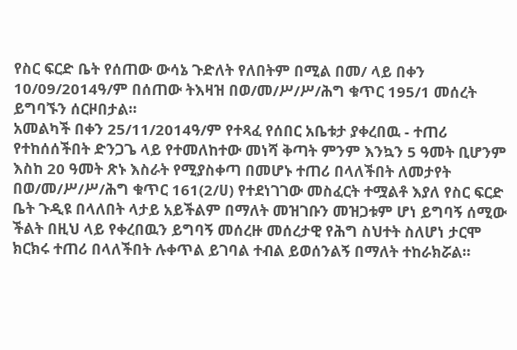የስር ፍርድ ቤት የሰጠው ውሳኔ ጉድለት የለበትም በሚል በመ/ ላይ በቀን 10/09/2014ዓ/ም በሰጠው ትእዛዝ በወ/መ/ሥ/ሥ/ሕግ ቁጥር 195/1 መሰረት ይግባኙን ሰርዞበታል።
አመልካች በቀን 25/11/2014ዓ/ም የተጻፈ የሰበር አቤቱታ ያቀረበዉ - ተጠሪ የተከሰሰችበት ድንጋጌ ላይ የተመለከተው መነሻ ቅጣት ምንም እንኳን 5 ዓመት ቢሆንም እስከ 20 ዓመት ጽኑ እስራት የሚያስቀጣ በመሆኑ ተጠሪ በላለችበት ለመታየት በወ/መ/ሥ/ሥ/ሕግ ቁጥር 161(2/ሀ) የተደነገገው መስፈርት ተሟልቶ እያለ የስር ፍርድ ቤት ጉዲዩ በላለበት ላታይ አይችልም በማለት መዝገቡን መዝጋቱም ሆነ ይግባኝ ሰሚው ችልት በዚህ ላይ የቀረበዉን ይግባኝ መሰረዙ መሰረታዊ የሕግ ስህተት ስለሆነ ታርሞ ክርክሩ ተጠሪ በላለችበት ሉቀጥል ይገባል ተብል ይወሰንልኝ በማለት ተከራክሯል።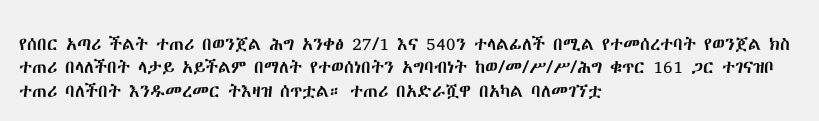የሰበር አጣሪ ችልት ተጠሪ በወንጀል ሕግ አንቀፅ 27/1 እና 540ን ተላልፊለች በሚል የተመሰረተባት የወንጀል ክስ ተጠሪ በላለችበት ላታይ አይችልም በማለት የተወሰነበትን አግባብነት ከወ/መ/ሥ/ሥ/ሕግ ቁጥር 161 ጋር ተገናዝቦ ተጠሪ ባለችበት እንዱመረመር ትእዛዝ ሰጥቷል። ተጠሪ በአድራሿዋ በአካል ባለመገኘቷ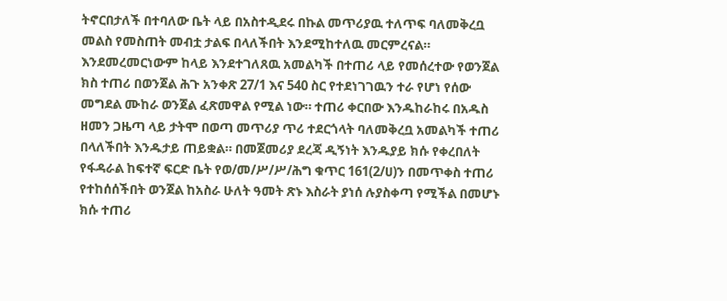ትኖርበታለች በተባለው ቤት ላይ በአስተዲደሩ በኩል መጥሪያዉ ተለጥፍ ባለመቅረቧ መልስ የመስጠት መብቷ ታልፍ በላለችበት እንደሚከተለዉ መርምረናል።
እንደመረመርነውም ከላይ እንደተገለጸዉ አመልካች በተጠሪ ላይ የመሰረተው የወንጀል ክስ ተጠሪ በወንጀል ሕጉ አንቀጽ 27/1 እና 540 ስር የተደነገገዉን ተራ የሆነ የሰው መግደል ሙከራ ወንጀል ፈጽመዋል የሚል ነው። ተጠሪ ቀርበው እንዱከራከሩ በአዱስ ዘመን ጋዜጣ ላይ ታትሞ በወጣ መጥሪያ ጥሪ ተደርጎላት ባለመቅረቧ አመልካች ተጠሪ በላለችበት እንዱታይ ጠይቋል። በመጀመሪያ ደረጃ ዲኝነት እንዱያይ ክሱ የቀረበለት የፋዳራል ከፍተኛ ፍርድ ቤት የወ/መ/ሥ/ሥ/ሕግ ቁጥር 161(2/ሀ)ን በመጥቀስ ተጠሪ የተከሰሰችበት ወንጀል ከአስራ ሁለት ዓመት ጽኑ እስራት ያነሰ ሉያስቀጣ የሚችል በመሆኑ ክሱ ተጠሪ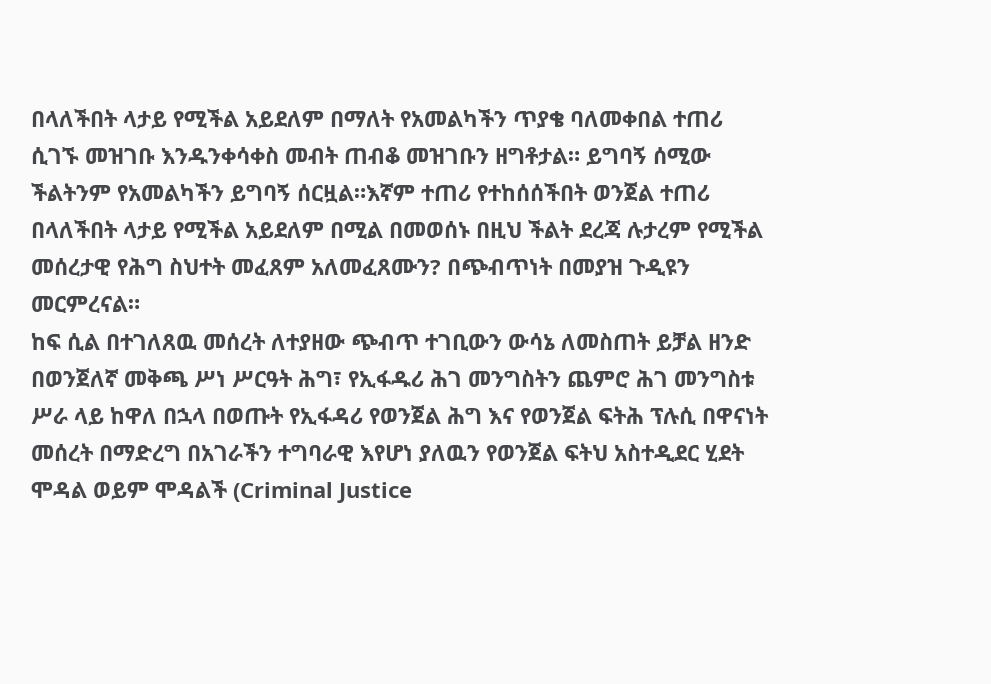በላለችበት ላታይ የሚችል አይደለም በማለት የአመልካችን ጥያቄ ባለመቀበል ተጠሪ ሲገኙ መዝገቡ እንዱንቀሳቀስ መብት ጠብቆ መዝገቡን ዘግቶታል። ይግባኝ ሰሚው ችልትንም የአመልካችን ይግባኝ ሰርዟል።እኛም ተጠሪ የተከሰሰችበት ወንጀል ተጠሪ በላለችበት ላታይ የሚችል አይደለም በሚል በመወሰኑ በዚህ ችልት ደረጃ ሉታረም የሚችል መሰረታዊ የሕግ ስህተት መፈጸም አለመፈጸሙን? በጭብጥነት በመያዝ ጉዲዩን መርምረናል።
ከፍ ሲል በተገለጸዉ መሰረት ለተያዘው ጭብጥ ተገቢውን ውሳኔ ለመስጠት ይቻል ዘንድ በወንጀለኛ መቅጫ ሥነ ሥርዓት ሕግ፣ የኢፋዱሪ ሕገ መንግስትን ጨምሮ ሕገ መንግስቱ ሥራ ላይ ከዋለ በኋላ በወጡት የኢፋዳሪ የወንጀል ሕግ እና የወንጀል ፍትሕ ፕሉሲ በዋናነት መሰረት በማድረግ በአገራችን ተግባራዊ እየሆነ ያለዉን የወንጀል ፍትህ አስተዲደር ሂደት ሞዳል ወይም ሞዳልች (Criminal Justice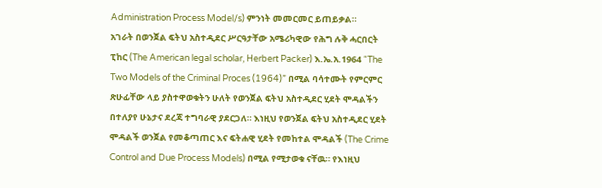Administration Process Model/s) ምንነት መመርመር ይጠይቃል።
አገራት በወንጀል ፍትህ አስተዲደር ሥርዓታቸው አሜሪካዊው የሕግ ሉቅ ሓርበርት ፒከር (The American legal scholar, Herbert Packer) እ.ኤ.አ.1964 “The Two Models of the Criminal Proces (1964)” በሚል ባሳተሙት የምርምር ጽሁፊቸው ላይ ያስተዋወቁትን ሁለት የወንጀል ፍትህ አስተዲደር ሂደት ሞዳልችን በተለያየ ሁኔታና ደረጃ ተግባራዊ ያደርጋለ። እነዚህ የወንጀል ፍትህ አስተዲደር ሂደት ሞዳልች ወንጀል የመቆጣጠር እና ፍትሐዊ ሂደት የመከተል ሞዳልች (The Crime Control and Due Process Models) በሚል የሚታወቁ ናቸዉ። የእነዚህ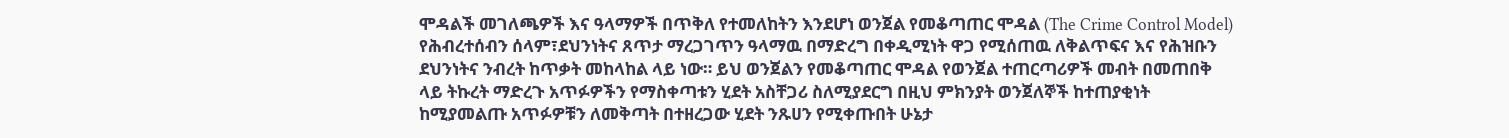ሞዳልች መገለጫዎች እና ዓላማዎች በጥቅለ የተመለከትን እንደሆነ ወንጀል የመቆጣጠር ሞዳል (The Crime Control Model) የሕብረተሰብን ሰላም፣ደህንነትና ጸጥታ ማረጋገጥን ዓላማዉ በማድረግ በቀዲሚነት ዋጋ የሚሰጠዉ ለቅልጥፍና እና የሕዝቡን ደህንነትና ንብረት ከጥቃት መከላከል ላይ ነው። ይህ ወንጀልን የመቆጣጠር ሞዳል የወንጀል ተጠርጣሪዎች መብት በመጠበቅ ላይ ትኩረት ማድረጉ አጥፉዎችን የማስቀጣቱን ሂደት አስቸጋሪ ስለሚያደርግ በዚህ ምክንያት ወንጀለኞች ከተጠያቂነት ከሚያመልጡ አጥፉዎቹን ለመቅጣት በተዘረጋው ሂደት ንጹሀን የሚቀጡበት ሁኔታ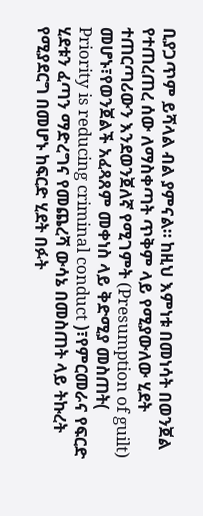ቢያጋጥም ይሻላል ብል ያምናል። ከዚህ እምነቱ በመነሳት በወንጀል የተጠረጠረ ሰው ለማስቀጣት ጥቅም ላይ የሚያውለው ሂደት ተጠርጣሪውን እንደወንጀለኛ የሚገምት (Presumption of guilt) መሆኑ፣የወንጀልች አፈጻጸም መቀነስ ላይ ቅድሚያ መስጠት( Priority is reducing criminal conduct )፣የምርመራና የፍርድ ሂደቱን ፈጣን ማድረግና የመጨረሻ ውሳኔ በመስጠት ላይ ትኩረት የሚያደርግ በመሆኑ ከፍርድ ሂደት በፉት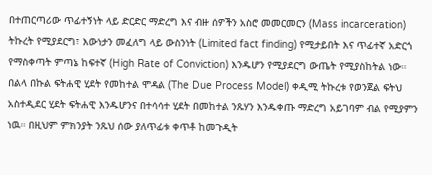በተጠርጣሪው ጥፊተኝነት ላይ ድርድር ማድረግ እና ብዙ ሰዎችን አስሮ መመርመርን (Mass incarceration) ትኩረት የሚያደርግ፣ እውነታን መፈለግ ላይ ውስንነት (Limited fact finding) የሚታይበት እና ጥፊተኛ አድርጎ የማስቀጣት ምጣኔ ከፍተኛ (High Rate of Conviction) እንዱሆን የሚያደርግ ውጤት የሚያስከትል ነው።
በልላ በኩል ፍትሐዊ ሂደት የመከተል ሞዳል (The Due Process Model) ቀዲሚ ትኩረቱ የወንጀል ፍትህ አስተዲደር ሂደት ፍትሐዊ እንዱሆንና በተሳሳተ ሂደት በመከተል ንጹሃን እንዱቀጡ ማድረግ አይገባም ብል የሚያምን ነዉ። በዚህም ምክንያት ንጹህ ሰው ያለጥፊቱ ቀጥቶ ከመጉዲት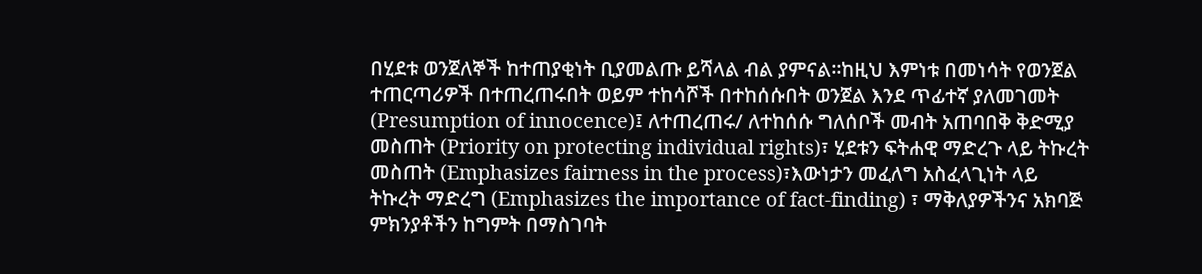በሂደቱ ወንጀለኞች ከተጠያቂነት ቢያመልጡ ይሻላል ብል ያምናል።ከዚህ እምነቱ በመነሳት የወንጀል ተጠርጣሪዎች በተጠረጠሩበት ወይም ተከሳሾች በተከሰሱበት ወንጀል እንደ ጥፊተኛ ያለመገመት (Presumption of innocence)፤ ለተጠረጠሩ/ ለተከሰሱ ግለሰቦች መብት አጠባበቅ ቅድሚያ መስጠት (Priority on protecting individual rights)፣ ሂደቱን ፍትሐዊ ማድረጉ ላይ ትኩረት መስጠት (Emphasizes fairness in the process)፣እውነታን መፈለግ አስፈላጊነት ላይ ትኩረት ማድረግ (Emphasizes the importance of fact-finding) ፣ ማቅለያዎችንና አክባጅ ምክንያቶችን ከግምት በማስገባት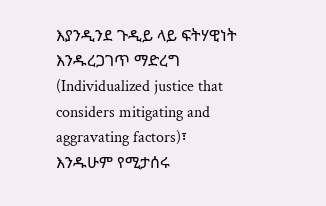እያንዲንደ ጉዲይ ላይ ፍትሃዊነት እንዱረጋገጥ ማድረግ (Individualized justice that considers mitigating and aggravating factors)፣ እንዱሁም የሚታሰሩ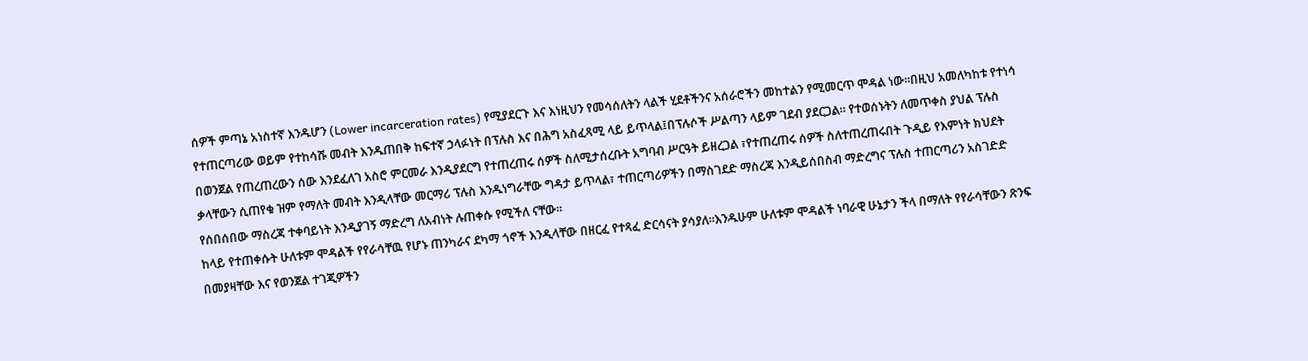ሰዎች ምጣኔ አነስተኛ እንዱሆን (Lower incarceration rates) የሚያደርጉ እና እነዚህን የመሳሰለትን ላልች ሂደቶችንና አሰራሮችን መከተልን የሚመርጥ ሞዳል ነው።በዚህ አመለካከቱ የተነሳ የተጠርጣሪው ወይም የተከሳሹ መብት እንዱጠበቅ ከፍተኛ ኃላፉነት በፕሉስ እና በሕግ አስፈጻሚ ላይ ይጥላል፤በፕሉሶች ሥልጣን ላይም ገደብ ያደርጋል። የተወሰኑትን ለመጥቀስ ያህል ፕሉስ በወንጀል የጠረጠረውን ሰው እንደፈለገ አስሮ ምርመራ እንዲያደርግ የተጠረጠሩ ሰዎች ስለሚታሰረቡት አግባብ ሥርዓት ይዘረጋል ፣የተጠረጠሩ ሰዎች ስለተጠረጠሩበት ጉዲይ የእምነት ክህደት ቃላቸውን ሲጠየቁ ዝም የማለት መብት እንዲላቸው መርማሪ ፕሉስ እንዱነግራቸው ግዳታ ይጥላል፣ ተጠርጣሪዎችን በማስገደድ ማስረጃ እንዲይሰበስብ ማድረግና ፕሉስ ተጠርጣሪን አስገድድ የሰበሰበው ማስረጃ ተቀባይነት እንዲያገኝ ማድረግ ለአብነት ሉጠቀሱ የሚችለ ናቸው።
ከላይ የተጠቀሱት ሁለቱም ሞዳልች የየራሳቸዉ የሆኑ ጠንካራና ደካማ ጎኖች እንዲላቸው በዘርፈ የተጻፈ ድርሳናት ያሳያለ።እንዱሁም ሁለቱም ሞዳልች ነባራዊ ሁኔታን ችላ በማለት የየራሳቸውን ጽንፍ በመያዛቸው እና የወንጀል ተገጂዎችን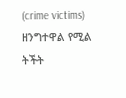(crime victims) ዘንግተዋል የሚል ትችት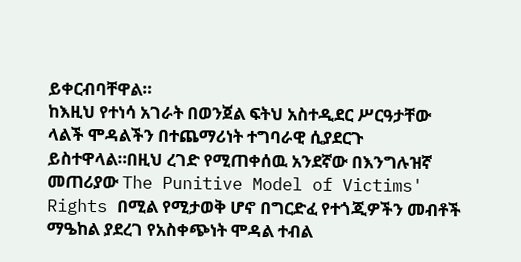ይቀርብባቸዋል።
ከእዚህ የተነሳ አገራት በወንጀል ፍትህ አስተዲደር ሥርዓታቸው ላልች ሞዳልችን በተጨማሪነት ተግባራዊ ሲያደርጉ ይስተዋላል።በዚህ ረገድ የሚጠቀሰዉ አንደኛው በእንግሉዝኛ መጠሪያው The Punitive Model of Victims' Rights በሚል የሚታወቅ ሆኖ በግርድፈ የተጎጂዎችን መብቶች ማዔከል ያደረገ የአስቀጭነት ሞዳል ተብል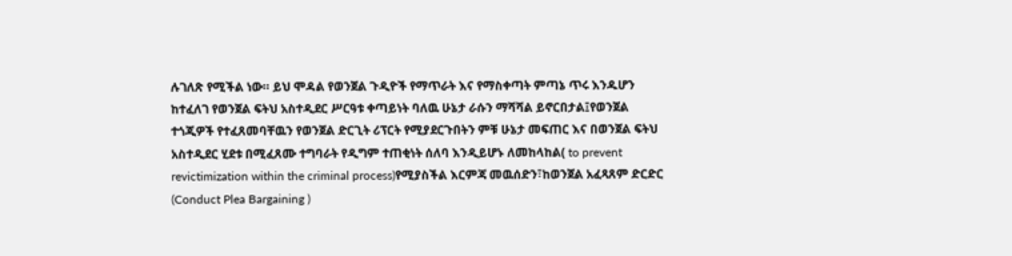ሉገለጽ የሚችል ነው። ይህ ሞዳል የወንጀል ጉዲዮች የማጥራት እና የማስቀጣት ምጣኔ ጥሩ እንዱሆን ከተፈለገ የወንጀል ፍትህ አስተዲደር ሥርዓቱ ቀጣይነት ባለዉ ሁኔታ ራሱን ማሻሻል ይኖርበታል፤የወንጀል ተጎጂዎች የተፈጸመባቸዉን የወንጀል ድርጊት ሪፕርት የሚያደርጉበትን ምቹ ሁኔታ መፍጠር እና በወንጀል ፍትህ አስተዲደር ሂደቱ በሚፈጸሙ ተግባራት የዲግም ተጠቂነት ሰለባ እንዲይሆኑ ለመከላከል( to prevent revictimization within the criminal process)የሚያስችል እርምጃ መዉሰድን፣ከወንጀል አፈጻጸም ድርድር (Conduct Plea Bargaining )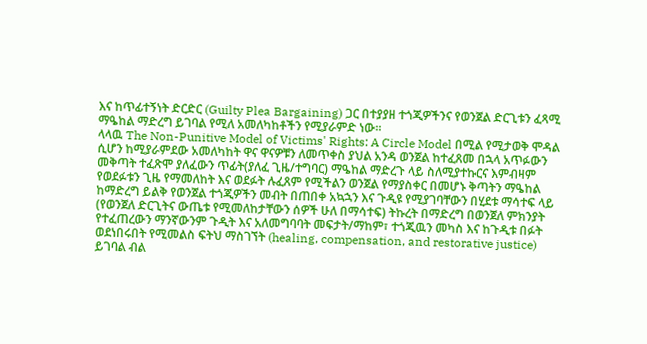እና ከጥፊተኝነት ድርድር (Guilty Plea Bargaining) ጋር በተያያዘ ተጎጂዎችንና የወንጀል ድርጊቱን ፈጻሚ ማዔከል ማድረግ ይገባል የሚለ አመለካከቶችን የሚያራምድ ነው።
ላላዉ The Non-Punitive Model of Victims' Rights: A Circle Model በሚል የሚታወቅ ሞዳል ሲሆን ከሚያራምደው አመለካከት ዋና ዋናዎቹን ለመጥቀስ ያህል አንዳ ወንጀል ከተፈጸመ በኋላ አጥፉውን መቅጣት ተፈጽሞ ያለፈውን ጥፊት(ያለፈ ጊዜ/ተግባር) ማዔከል ማድረጉ ላይ ስለሚያተኩርና እምብዛም የወደፉቱን ጊዜ የማመለከት እና ወደፉት ሉፈጸም የሚችልን ወንጀል የማያስቀር በመሆኑ ቅጣትን ማዔከል ከማድረግ ይልቅ የወንጀል ተጎጂዎችን መብት በጠበቀ አኳኋን እና ጉዲዩ የሚያገባቸውን በሂደቱ ማሳተፍ ላይ (የወንጀለ ድርጊትና ውጤቱ የሚመለከታቸውን ሰዎች ሁለ በማሳተፍ) ትኩረት በማድረግ በወንጀለ ምክንያት የተፈጠረውን ማንኛውንም ጉዲት እና አለመግባባት መፍታት/ማከም፣ ተጎጂዉን መካስ እና ከጉዲቱ በፉት ወደነበሩበት የሚመልስ ፍትህ ማስገኘት (healing, compensation, and restorative justice) ይገባል ብል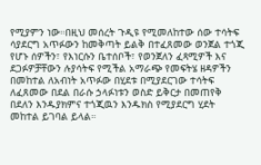የሚያምን ነው።በዚህ መሰረት ጉዲዩ የሚመለከተው ሰው ተሳትፍ ሳያደርግ አጥፉውን ከመቅጣት ይልቅ በተፈጸመው ወንጀል ተጎጂ የሆኑ ሰዎችን፣ የእነርሱን ቤተሰቦች፣ የወንጀለን ፈጻሚዎች እና ደጋፉዎቻቸውን ሉያሳትፍ የሚችል አማራጭ የመፍትሄ ዘዳዎችን በመከተል ለአብነት አጥፉው በሂደቱ በሚያደርገው ተሳትፍ ለፈጸመው በደል በራሱ ኃላፉነቱን ወስድ ይቅርታ በመጠየቅ በደለን እንዱያክምና ተጎጂዉን እንዱክስ የሚያደርግ ሂደት መከተል ይገባል ይላል።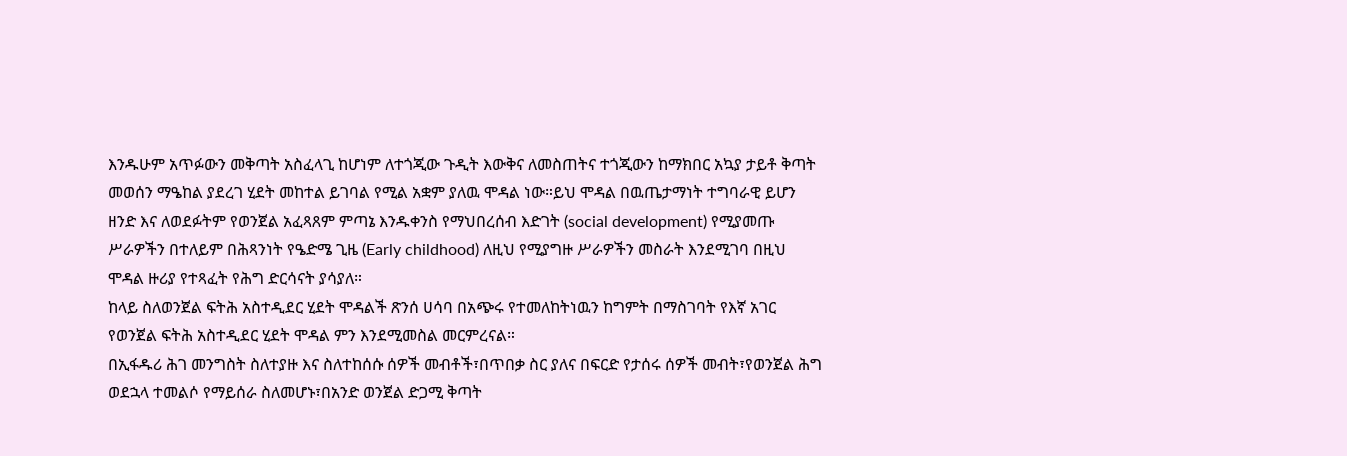እንዱሁም አጥፉውን መቅጣት አስፈላጊ ከሆነም ለተጎጂው ጉዲት እውቅና ለመስጠትና ተጎጂውን ከማክበር አኳያ ታይቶ ቅጣት መወሰን ማዔከል ያደረገ ሂደት መከተል ይገባል የሚል አቋም ያለዉ ሞዳል ነው።ይህ ሞዳል በዉጤታማነት ተግባራዊ ይሆን ዘንድ እና ለወደፉትም የወንጀል አፈጻጸም ምጣኔ እንዱቀንስ የማህበረሰብ እድገት (social development) የሚያመጡ ሥራዎችን በተለይም በሕጻንነት የዔድሜ ጊዜ (Early childhood) ለዚህ የሚያግዙ ሥራዎችን መስራት እንደሚገባ በዚህ ሞዳል ዙሪያ የተጻፈት የሕግ ድርሳናት ያሳያለ።
ከላይ ስለወንጀል ፍትሕ አስተዲደር ሂደት ሞዳልች ጽንሰ ሀሳባ በአጭሩ የተመለከትነዉን ከግምት በማስገባት የእኛ አገር የወንጀል ፍትሕ አስተዲደር ሂደት ሞዳል ምን እንደሚመስል መርምረናል።
በኢፋዱሪ ሕገ መንግስት ስለተያዙ እና ስለተከሰሱ ሰዎች መብቶች፣በጥበቃ ስር ያለና በፍርድ የታሰሩ ሰዎች መብት፣የወንጀል ሕግ ወደኋላ ተመልሶ የማይሰራ ስለመሆኑ፣በአንድ ወንጀል ድጋሚ ቅጣት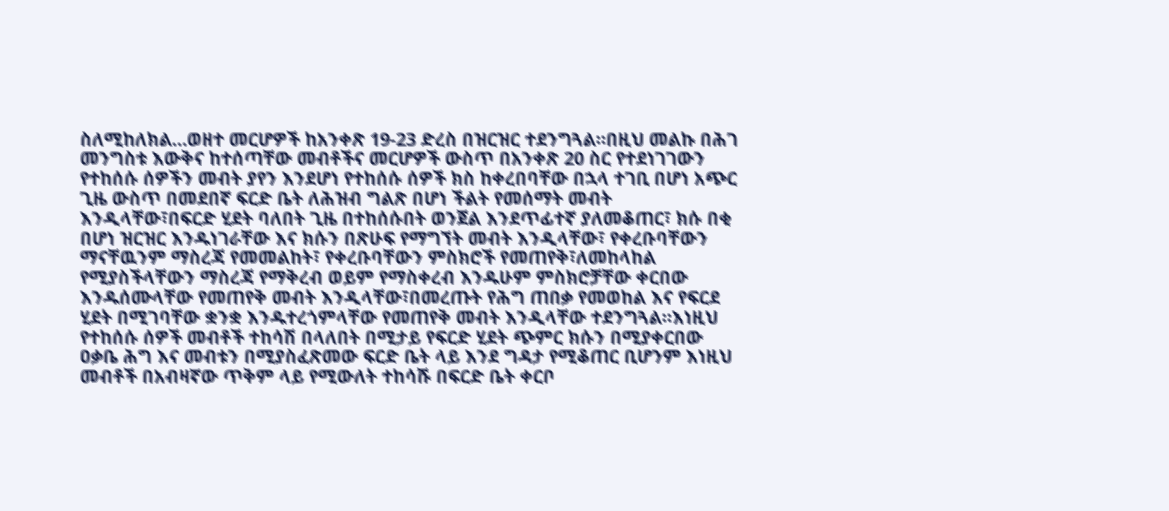ስለሚከለክል…ወዘተ መርሆዎች ከአንቀጽ 19-23 ድረስ በዝርዝር ተደንግጓል።በዚህ መልኩ በሕገ መንግስቱ እውቅና ከተሰጣቸው መብቶችና መርሆዎች ውስጥ በአንቀጽ 20 ስር የተደነገገውን የተከሰሱ ሰዎችን መብት ያየን እንደሆነ የተከሰሱ ሰዎች ክስ ከቀረበባቸው በኋላ ተገቢ በሆነ አጭር ጊዜ ውስጥ በመደበኛ ፍርድ ቤት ለሕዝብ ግልጽ በሆነ ችልት የመሰማት መብት እንዲላቸው፣በፍርድ ሂደት ባለበት ጊዜ በተከሰሱበት ወንጀል እንደጥፊተኛ ያለመቆጠር፣ ክሱ በቂ በሆነ ዝርዝር እንዱነገራቸው እና ክሱን በጽሁፍ የማግኘት መብት እንዲላቸው፣ የቀረቡባቸውን ማናቸዉንም ማስረጃ የመመልከት፣ የቀረቡባቸውን ምስክሮች የመጠየቅ፣ለመከላከል የሚያስችላቸውን ማስረጃ የማቅረብ ወይም የማስቀረብ እንዱሁም ምስክሮቻቸው ቀርበው እንዱሰሙላቸው የመጠየቅ መብት እንዲላቸው፣በመረጡት የሕግ ጠበቃ የመወከል እና የፍርደ ሂደት በሚገባቸው ቋንቋ እንዱተረጎምላቸው የመጠየቅ መብት እንዲላቸው ተደንግጓል።እነዚህ የተከሰሱ ሰዎች መብቶች ተከሳሽ በላለበት በሚታይ የፍርድ ሂደት ጭምር ክሱን በሚያቀርበው ዐቃቤ ሕግ እና መብቱን በሚያስፈጽመው ፍርድ ቤት ላይ እንደ ግዳታ የሚቆጠር ቢሆንም እነዚህ መብቶች በአብዛኛው ጥቅም ላይ የሚውለት ተከሳሹ በፍርድ ቤት ቀርቦ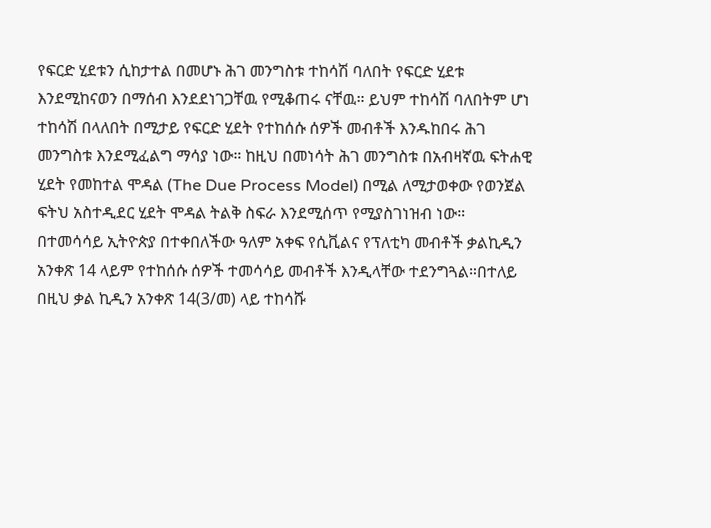የፍርድ ሂደቱን ሲከታተል በመሆኑ ሕገ መንግስቱ ተከሳሽ ባለበት የፍርድ ሂደቱ እንደሚከናወን በማሰብ እንደደነገጋቸዉ የሚቆጠሩ ናቸዉ። ይህም ተከሳሽ ባለበትም ሆነ ተከሳሽ በላለበት በሚታይ የፍርድ ሂደት የተከሰሱ ሰዎች መብቶች እንዱከበሩ ሕገ መንግስቱ እንደሚፈልግ ማሳያ ነው። ከዚህ በመነሳት ሕገ መንግስቱ በአብዛኛዉ ፍትሐዊ ሂደት የመከተል ሞዳል (The Due Process Model) በሚል ለሚታወቀው የወንጀል ፍትህ አስተዲደር ሂደት ሞዳል ትልቅ ስፍራ እንደሚሰጥ የሚያስገነዝብ ነው።
በተመሳሳይ ኢትዮጵያ በተቀበለችው ዓለም አቀፍ የሲቪልና የፕለቲካ መብቶች ቃልኪዲን አንቀጽ 14 ላይም የተከሰሱ ሰዎች ተመሳሳይ መብቶች እንዲላቸው ተደንግጓል።በተለይ በዚህ ቃል ኪዲን አንቀጽ 14(3/መ) ላይ ተከሳሹ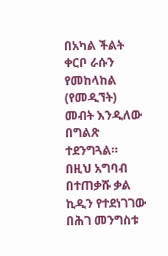በአካል ችልት ቀርቦ ራሱን የመከላከል (የመዲኘት) መብት እንዲለው በግልጽ ተደንግጓል። በዚህ አግባብ በተጠቃሹ ቃል ኪዲን የተደነገገው በሕገ መንግስቱ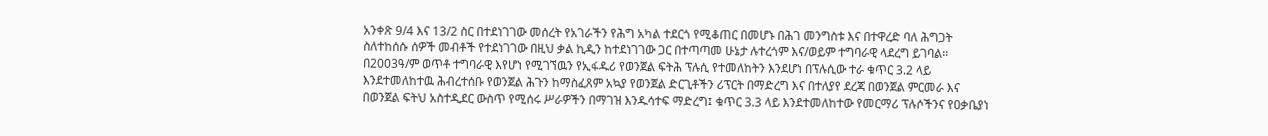አንቀጽ 9/4 እና 13/2 ስር በተደነገገው መሰረት የአገራችን የሕግ አካል ተደርጎ የሚቆጠር በመሆኑ በሕገ መንግስቱ እና በተዋረድ ባለ ሕግጋት ስለተከሰሱ ሰዎች መብቶች የተደነገገው በዚህ ቃል ኪዲን ከተደነገገው ጋር በተጣጣመ ሁኔታ ሉተረጎም እና/ወይም ተግባራዊ ላደረግ ይገባል።
በ2003ዓ/ም ወጥቶ ተግባራዊ እየሆነ የሚገኘዉን የኢፋዱሪ የወንጀል ፍትሕ ፕሉሲ የተመለከትን እንደሆነ በፕሉሲው ተራ ቁጥር 3.2 ላይ እንደተመለከተዉ ሕብረተሰቡ የወንጀል ሕጉን ከማስፈጸም አኳያ የወንጀል ድርጊቶችን ሪፕርት በማድረግ እና በተለያየ ደረጃ በወንጀል ምርመራ እና በወንጀል ፍትህ አስተዲደር ውስጥ የሚሰሩ ሥራዎችን በማገዝ እንዱሳተፍ ማድረግ፤ ቁጥር 3.3 ላይ እንደተመለከተው የመርማሪ ፕሉሶችንና የዐቃቤያነ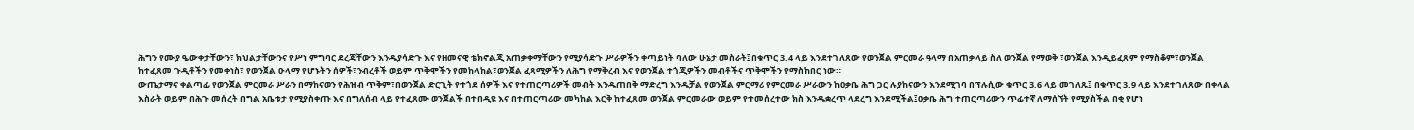ሕግን የሙያ ዔውቀታቸውን፣ ክህልታቸውንና የሥነ ምግባር ደረጃቸውን እንዱያሳድጉ እና የዘመናዊ ቴክኖልጂ አጠቃቀማቸውን የሚያሳድጉ ሥራዎችን ቀጣይነት ባለው ሁኔታ መስራት፤በቁጥር 3.4 ላይ እንደተገለጸው የወንጀል ምርመራ ዓላማ በአጠቃላይ ስለ ወንጀል የማወቅ ፣ወንጀል እንዲይፈጸም የማስቆም፣ወንጀል ከተፈጸመ ጉዲቶችን የመቀነስ፣ የወንጀል ዑላማ የሆኑትን ሰዎች፣ንብረቶች ወይም ጥቅሞችን የመከላከል፣ወንጀል ፈጻሚዎችን ለሕግ የማቅረብ እና የወንጀል ተጎጂዎችን መብቶችና ጥቅሞችን የማስከበር ነው።
ውጤታማና ቀልጣፊ የወንጀል ምርመራ ሥራን በማከናወን የሕዝብ ጥቅም፣በወንጀል ድርጊት የተጎደ ሰዎች እና የተጠርጣሪዎች መብት እንዱጠበቅ ማድረግ እንዱቻል የወንጀል ምርማሪ የምርመራ ሥራውን ከዐቃቤ ሕግ ጋር ሉያከናውን እንደሚገባ በፕሉሲው ቁጥር 3.6 ላይ መገለጹ፤ በቁጥር 3.9 ላይ እንደተገለጸው በቀላል እስራት ወይም በሕጉ መሰረት በግል አቤቱታ የሚያስቀጡ እና በግለሰብ ላይ የተፈጸሙ ወንጀልች በተበዲዩ እና በተጠርጣሪው መካከል እርቅ ከተፈጸመ ወንጀል ምርመራው ወይም የተመሰረተው ክስ እንዱቋረጥ ላደረግ እንደሚችል፤ዐቃቤ ሕግ ተጠርጣሪውን ጥፊተኛ ለማሰኘት የሚያስችል በቂ የሆነ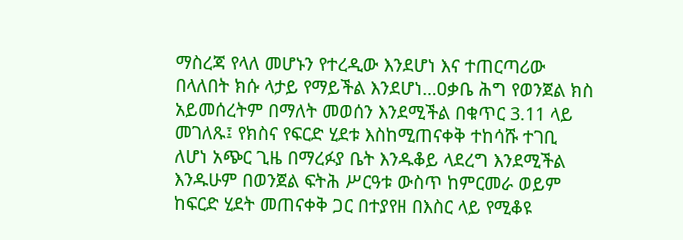ማስረጃ የላለ መሆኑን የተረዲው እንደሆነ እና ተጠርጣሪው በላለበት ክሱ ላታይ የማይችል እንደሆነ…ዐቃቤ ሕግ የወንጀል ክስ አይመሰረትም በማለት መወሰን እንደሚችል በቁጥር 3.11 ላይ መገለጹ፤ የክስና የፍርድ ሂደቱ እስከሚጠናቀቅ ተከሳሹ ተገቢ ለሆነ አጭር ጊዜ በማረፉያ ቤት እንዱቆይ ላደረግ እንደሚችል እንዱሁም በወንጀል ፍትሕ ሥርዓቱ ውስጥ ከምርመራ ወይም ከፍርድ ሂደት መጠናቀቅ ጋር በተያየዘ በእስር ላይ የሚቆዩ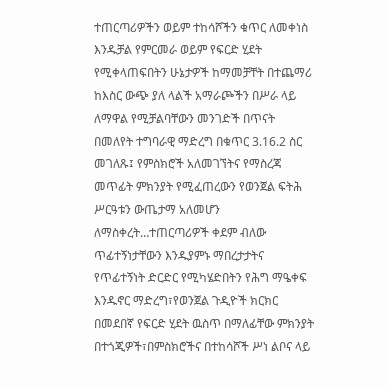ተጠርጣሪዎችን ወይም ተከሳሾችን ቁጥር ለመቀነስ እንዱቻል የምርመራ ወይም የፍርድ ሂደት የሚቀላጠፍበትን ሁኔታዎች ከማመቻቸት በተጨማሪ ከእስር ውጭ ያለ ላልች አማራጮችን በሥራ ላይ ለማዋል የሚቻልባቸውን መንገድች በጥናት በመለየት ተግባራዊ ማድረግ በቁጥር 3.16.2 ስር መገለጹ፤ የምስክሮች አለመገኘትና የማስረጃ መጥፊት ምክንያት የሚፈጠረውን የወንጀል ፍትሕ ሥርዓቱን ውጤታማ አለመሆን ለማስቀረት…ተጠርጣሪዎች ቀደም ብለው ጥፊተኝነታቸውን እንዱያምኑ ማበረታታትና የጥፊተኝነት ድርድር የሚካሄድበትን የሕግ ማዔቀፍ እንዱኖር ማድረግ፣የወንጀል ጉዲዮች ክርክር በመደበኛ የፍርድ ሂደት ዉስጥ በማለፊቸው ምክንያት በተጎጂዎች፣በምስክሮችና በተከሳሾች ሥነ ልቦና ላይ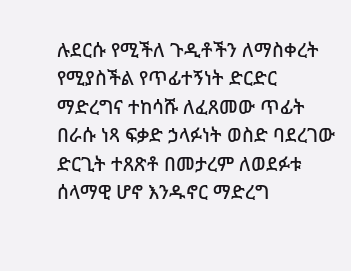ሉደርሱ የሚችለ ጉዲቶችን ለማስቀረት የሚያስችል የጥፊተኝነት ድርድር ማድረግና ተከሳሹ ለፈጸመው ጥፊት በራሱ ነጻ ፍቃድ ኃላፉነት ወስድ ባደረገው ድርጊት ተጸጽቶ በመታረም ለወደፉቱ ሰላማዊ ሆኖ እንዱኖር ማድረግ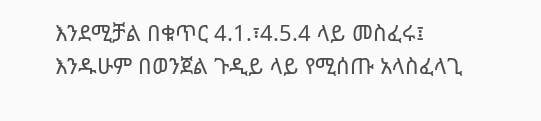እንደሚቻል በቁጥር 4.1.፣4.5.4 ላይ መስፈሩ፤
እንዱሁም በወንጀል ጉዲይ ላይ የሚሰጡ አላስፈላጊ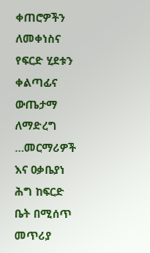ቀጠሮዎችን ለመቀነስና የፍርድ ሂደቱን ቀልጣፊና ውጤታማ ለማድረግ …መርማሪዎች እና ዐቃቤያነ ሕግ ከፍርድ ቤት በሚሰጥ መጥሪያ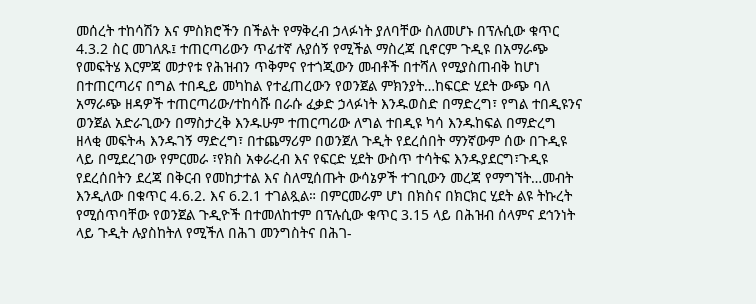መሰረት ተከሳሽን እና ምስክሮችን በችልት የማቅረብ ኃላፉነት ያለባቸው ስለመሆኑ በፕሉሲው ቁጥር 4.3.2 ስር መገለጹ፤ ተጠርጣሪውን ጥፊተኛ ሉያሰኝ የሚችል ማስረጃ ቢኖርም ጉዲዩ በአማራጭ የመፍትሄ እርምጃ መታየቱ የሕዝብን ጥቅምና የተጎጂውን መብቶች በተሻለ የሚያስጠብቅ ከሆነ በተጠርጣሪና በግል ተበዲይ መካከል የተፈጠረውን የወንጀል ምክንያት…ከፍርድ ሂደት ውጭ ባለ አማራጭ ዘዳዎች ተጠርጣሪው/ተከሳሹ በራሱ ፈቃድ ኃላፉነት እንዱወስድ በማድረግ፣ የግል ተበዲዩንና ወንጀል አድራጊውን በማስታረቅ እንዱሁም ተጠርጣሪው ለግል ተበዲዩ ካሳ እንዱከፍል በማድረግ ዘላቂ መፍትሓ እንዱገኝ ማድረግ፣ በተጨማሪም በወንጀለ ጉዲት የደረሰበት ማንኛውም ሰው በጉዲዩ ላይ በሚደረገው የምርመራ ፣የክስ አቀራረብ እና የፍርድ ሂደት ውስጥ ተሳትፍ እንዱያደርግ፣ጉዲዩ የደረሰበትን ደረጃ በቅርብ የመከታተል እና ስለሚሰጡት ውሳኔዎች ተገቢውን መረጃ የማግኘት…መብት እንዲለው በቁጥር 4.6.2. እና 6.2.1 ተገልጿል። በምርመራም ሆነ በክስና በክርክር ሂደት ልዩ ትኩረት የሚሰጥባቸው የወንጀል ጉዲዮች በተመለከተም በፕሉሲው ቁጥር 3.15 ላይ በሕዝብ ሰላምና ደኅንነት ላይ ጉዲት ሉያስከትለ የሚችለ በሕገ መንግስትና በሕገ-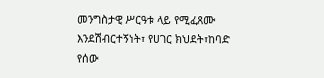መንግስታዊ ሥርዓቱ ላይ የሚፈጸሙ እንደሽብርተኝነት፣ የሀገር ክህደት፣ከባድ የሰው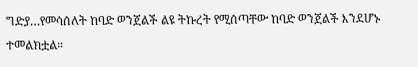ግድያ…የመሳሰለት ከባድ ወንጀልች ልዩ ትኩረት የሚሰጣቸው ከባድ ወንጀልች እንደሆኑ ተመልክቷል።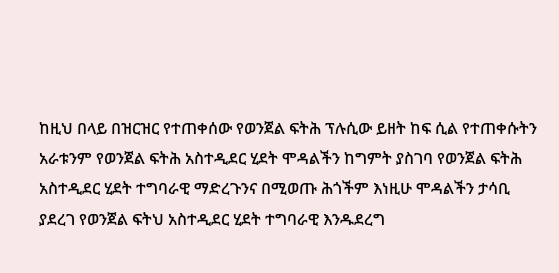ከዚህ በላይ በዝርዝር የተጠቀሰው የወንጀል ፍትሕ ፕሉሲው ይዘት ከፍ ሲል የተጠቀሱትን አራቱንም የወንጀል ፍትሕ አስተዲደር ሂደት ሞዳልችን ከግምት ያስገባ የወንጀል ፍትሕ አስተዲደር ሂደት ተግባራዊ ማድረጉንና በሚወጡ ሕጎችም እነዚሁ ሞዳልችን ታሳቢ ያደረገ የወንጀል ፍትህ አስተዲደር ሂደት ተግባራዊ እንዱደረግ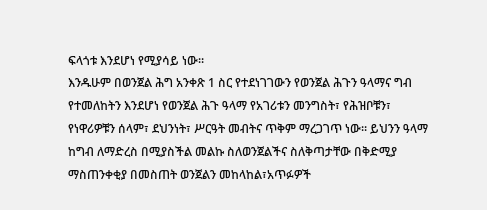ፍላጎቱ እንደሆነ የሚያሳይ ነው።
እንዱሁም በወንጀል ሕግ አንቀጽ 1 ስር የተደነገገውን የወንጀል ሕጉን ዓላማና ግብ የተመለከትን እንደሆነ የወንጀል ሕጉ ዓላማ የአገሪቱን መንግስት፣ የሕዝቦቹን፣ የነዋሪዎቹን ሰላም፣ ደህንነት፣ ሥርዓት መብትና ጥቅም ማረጋገጥ ነው። ይህንን ዓላማ ከግብ ለማድረስ በሚያስችል መልኩ ስለወንጀልችና ስለቅጣታቸው በቅድሚያ ማስጠንቀቂያ በመስጠት ወንጀልን መከላከል፣አጥፉዎች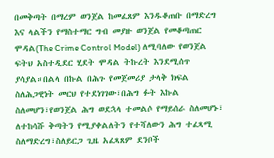በመቅጣት በማረም ወንጀል ከመፈጸም እንዱቆጠቡ በማድረግ እና ላልችን የማስተማር ግብ መያዙ ወንጀል የመቆጣጠር ሞዳል(The Crime Control Model) ለሚባለው የወንጀል ፍትህ አስተዲደር ሂደት ሞዳል ትኩረት እንደሚሰጥ ያሳያል።በልላ በኩል በሕጉ የመጀመሪያ ታላቅ ክፍል ስለሕጋዊነት መርህ የተደነገገው፣በሕግ ፉት እኩል ስለመሆን፣የወንጀል ሕግ ወደኋላ ተመልሶ የማይሰራ ስለመሆኑ፣ ለተከሳሹ ቅጣትን የሚያቀልለትን የተሻለውን ሕግ ተፈጻሚ ስለማድረግ፣ስለይርጋ ጊዜ አፈጻጸም ደንቦች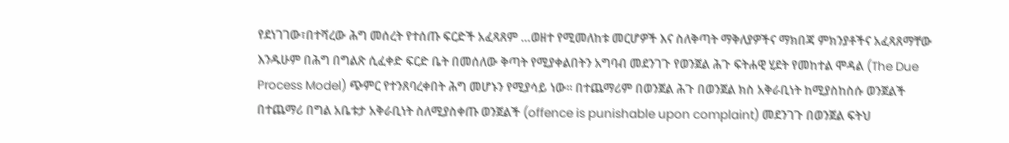የደነገገው፣በተሻረው ሕግ መሰረት የተሰጡ ፍርድች አፈጻጸም …ወዘተ የሚመለከቱ መርሆዎች እና ስለቅጣት ማቅለያዎችና ማክበጃ ምክንያቶችና አፈጻጸማቸው እንዱሁም በሕግ በግልጽ ሲፈቀድ ፍርድ ቤት በመሰለው ቅጣት የሚያቀልበትን አግባብ መደንገጉ የወንጀል ሕጉ ፍትሐዊ ሂደት የመከተል ሞዳል (The Due Process Model) ጭምር የተንጸባረቀበት ሕግ መሆኑን የሚያሳይ ነው። በተጨማሪም በወንጀል ሕጉ በወንጀል ክስ አቅራቢነት ከሚያስከስሱ ወንጀልች በተጨማሪ በግል አቤቱታ አቅራቢነት ስለሚያስቀጡ ወንጀልች (offence is punishable upon complaint) መደንገጉ በወንጀል ፍትህ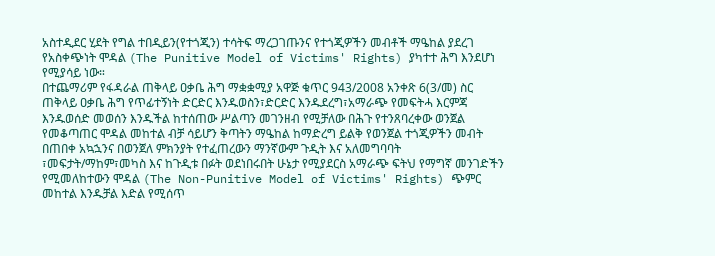አስተዲደር ሂደት የግል ተበዲይን(የተጎጂን) ተሳትፍ ማረጋገጡንና የተጎጂዎችን መብቶች ማዔከል ያደረገ የአስቀጭነት ሞዳል (The Punitive Model of Victims' Rights) ያካተተ ሕግ እንደሆነ የሚያሳይ ነው።
በተጨማሪም የፋዳራል ጠቅላይ ዐቃቤ ሕግ ማቋቋሚያ አዋጅ ቁጥር 943/2008 አንቀጽ 6(3/መ) ስር ጠቅላይ ዐቃቤ ሕግ የጥፊተኝነት ድርድር እንዱወስን፣ድርድር እንዱደረግ፣አማራጭ የመፍትሓ እርምጃ እንዱወሰድ መወሰን እንዱችል ከተሰጠው ሥልጣን መገንዘብ የሚቻለው በሕጉ የተንጸባረቀው ወንጀል የመቆጣጠር ሞዳል መከተል ብቻ ሳይሆን ቅጣትን ማዔከል ከማድረግ ይልቅ የወንጀል ተጎጂዎችን መብት በጠበቀ አኳኋንና በወንጀለ ምክንያት የተፈጠረውን ማንኛውም ጉዲት እና አለመግባባት ፣መፍታት/ማከም፣መካስ እና ከጉዲቱ በፉት ወደነበሩበት ሁኔታ የሚያደርስ አማራጭ ፍትህ የማግኛ መንገድችን የሚመለከተውን ሞዳል (The Non-Punitive Model of Victims' Rights) ጭምር መከተል እንዱቻል እድል የሚሰጥ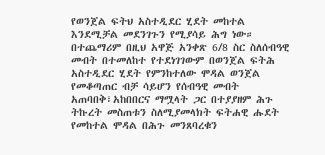የወንጀል ፍትህ አስተዲደር ሂደት መከተል እንደሚቻል መደንገጉን የሚያሳይ ሕግ ነው። በተጨማሪም በዚህ አዋጅ አንቀጽ 6/8 ስር ስለሰብዓዊ መብት በተመለከተ የተደነገገውም በወንጀል ፍትሕ አስተዲደር ሂደት የምንከተለው ሞዳል ወንጀል የመቆጣጠር ብቻ ሳይሆን የሰብዓዊ መብት አጠባበቅ፣አከበበርና ማሟላት ጋር በተያያዘም ሕጉ ትኩረት መስጠቱን ስለሚያመላክት ፍትሐዊ ሑደት የመከተል ሞዳል በሕጉ መንጸባረቁን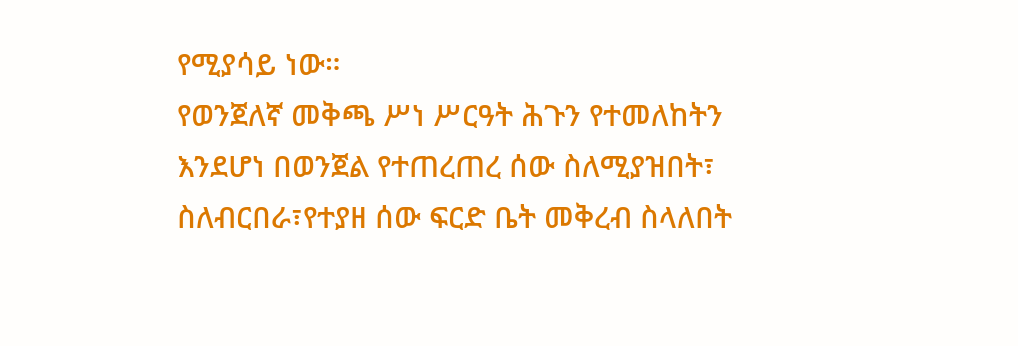የሚያሳይ ነው።
የወንጀለኛ መቅጫ ሥነ ሥርዓት ሕጉን የተመለከትን እንደሆነ በወንጀል የተጠረጠረ ሰው ስለሚያዝበት፣ ስለብርበራ፣የተያዘ ሰው ፍርድ ቤት መቅረብ ስላለበት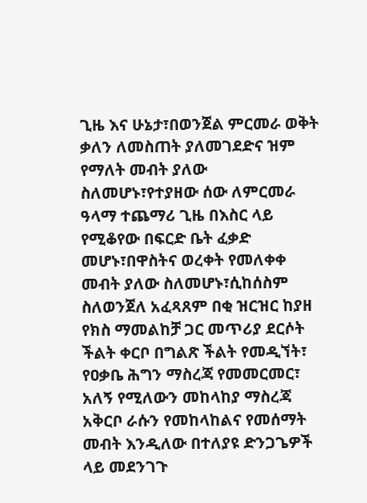ጊዜ እና ሁኔታ፣በወንጀል ምርመራ ወቅት ቃለን ለመስጠት ያለመገደድና ዝም የማለት መብት ያለው ስለመሆኑ፣የተያዘው ሰው ለምርመራ ዓላማ ተጨማሪ ጊዜ በእስር ላይ የሚቆየው በፍርድ ቤት ፈቃድ መሆኑ፣በዋስትና ወረቀት የመለቀቀ መብት ያለው ስለመሆኑ፣ሲከሰስም ስለወንጀለ አፈጻጸም በቂ ዝርዝር ከያዘ የክስ ማመልከቻ ጋር መጥሪያ ደርሶት ችልት ቀርቦ በግልጽ ችልት የመዲኘት፣ የዐቃቤ ሕግን ማስረጃ የመመርመር፣ አለኝ የሚለውን መከላከያ ማስረጃ አቅርቦ ራሱን የመከላከልና የመሰማት መብት እንዲለው በተለያዩ ድንጋጌዎች ላይ መደንገጉ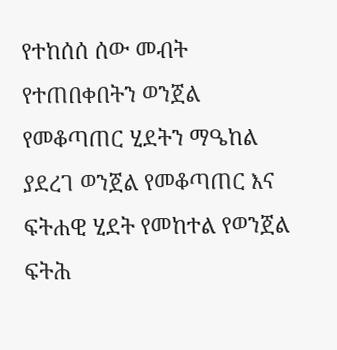የተከሰሰ ሰው መብት የተጠበቀበትን ወንጀል የመቆጣጠር ሂደትን ማዔከል ያደረገ ወንጀል የመቆጣጠር እና ፍትሐዊ ሂደት የመከተል የወንጀል ፍትሕ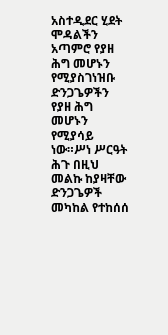አስተዲደር ሂደት ሞዳልችን አጣምሮ የያዘ ሕግ መሆኑን የሚያስገነዝቡ ድንጋጌዎችን የያዘ ሕግ መሆኑን የሚያሳይ ነው።ሥነ ሥርዓት ሕጉ በዚህ መልኩ ከያዛቸው ድንጋጌዎች መካከል የተከሰሰ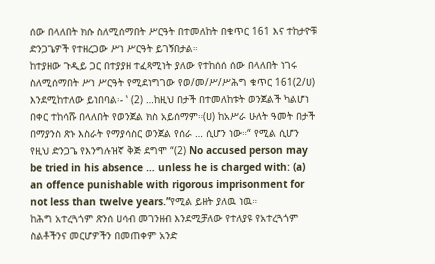ሰው በላለበት ክሱ ስለሚሰማበት ሥርዓት በተመለከት በቁጥር 161 እና ተከታዮቹ ድንጋጌዎች የተዘረጋው ሥነ ሥርዓት ይገኝበታል።
ከተያዘው ጉዲይ ጋር በተያያዘ ተፈጻሚነት ያለው የተከሰሰ ሰው በላለበት ነገሩ ስለሚሰማበት ሥነ ሥርዓት የሚደነግገው የወ/መ/ሥ/ሥሕግ ቁጥር 161(2/ሀ) እንደሚከተለው ይነበባል፡- ‛ (2) …ከዚህ በታች በተመለከቱት ወንጀልች ካልሆነ በቀር ተከሳሹ በላለበት የወንጀል ክስ አይሰማም።(ሀ) ከአሥራ ሁለት ዓመት በታች በማያንስ ጽኑ እስራት የማያሳስር ወንጀል የሰራ … ሲሆን ነው።“ የሚል ሲሆን የዚህ ድንጋጌ የእንግሉዝኛ ቅጅ ደግሞ “(2) No accused person may be tried in his absence … unless he is charged with: (a) an offence punishable with rigorous imprisonment for not less than twelve years.”የሚል ይዘት ያለዉ ነዉ።
ከሕግ አተረጓጎም ጽንሰ ሀሳብ መገንዘብ እንደሚቻለው የተለያዩ የአተረጓጎም ስልቶችንና መርሆዎችን በመጠቀም አንድ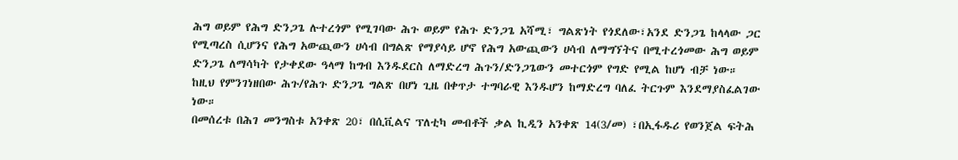ሕግ ወይም የሕግ ድንጋጌ ሉተረጎም የሚገባው ሕጉ ወይም የሕጉ ድንጋጌ አሻሚ፣ ግልጽነት የጎደለው፣አንደ ድንጋጌ ከላላው ጋር የሚጣረስ ሲሆንና የሕግ አውጪውን ሀሳብ በግልጽ የማያሳይ ሆኖ የሕግ አውጪውን ሀሳብ ለማግኘትና በሚተረጎመው ሕግ ወይም ድንጋጌ ለማሳካት የታቀደው ዓላማ ከግብ እንዱደርስ ለማድረግ ሕጉን/ድንጋጌውን መተርጎም የግድ የሚል ከሆነ ብቻ ነው። ከዚህ የምንገነዘበው ሕጉ/የሕጉ ድንጋጌ ግልጽ በሆነ ጊዜ በቀጥታ ተግባራዊ እንዱሆን ከማድረግ ባለፈ ትርጉም እንደማያስፈልገው ነው።
በመሰረቱ በሕገ መንግስቱ አንቀጽ 20፣ በሲቪልና ፕለቲካ መብቶች ቃል ኪዲን አንቀጽ 14(3/መ) ፣በኢፋዱሪ የወንጀል ፍትሕ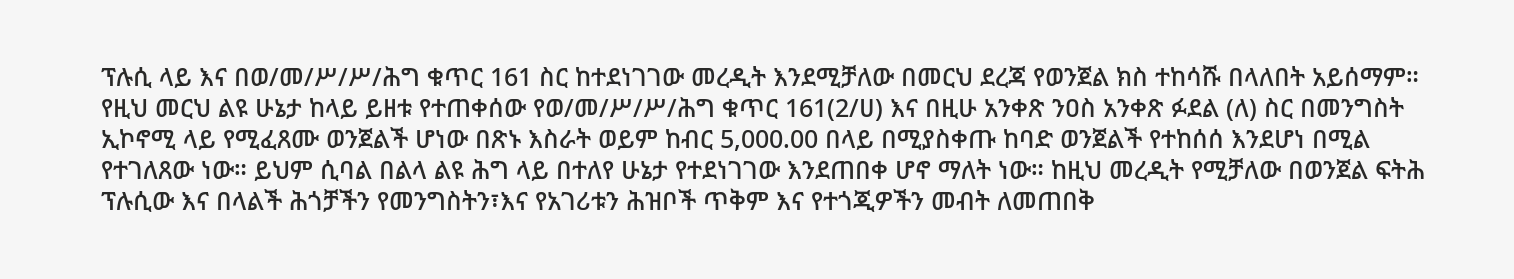ፕሉሲ ላይ እና በወ/መ/ሥ/ሥ/ሕግ ቁጥር 161 ስር ከተደነገገው መረዲት እንደሚቻለው በመርህ ደረጃ የወንጀል ክስ ተከሳሹ በላለበት አይሰማም። የዚህ መርህ ልዩ ሁኔታ ከላይ ይዘቱ የተጠቀሰው የወ/መ/ሥ/ሥ/ሕግ ቁጥር 161(2/ሀ) እና በዚሁ አንቀጽ ንዐስ አንቀጽ ፉደል (ለ) ስር በመንግስት ኢኮኖሚ ላይ የሚፈጸሙ ወንጀልች ሆነው በጽኑ እስራት ወይም ከብር 5,000.00 በላይ በሚያስቀጡ ከባድ ወንጀልች የተከሰሰ እንደሆነ በሚል የተገለጸው ነው። ይህም ሲባል በልላ ልዩ ሕግ ላይ በተለየ ሁኔታ የተደነገገው እንደጠበቀ ሆኖ ማለት ነው። ከዚህ መረዲት የሚቻለው በወንጀል ፍትሕ ፕሉሲው እና በላልች ሕጎቻችን የመንግስትን፣እና የአገሪቱን ሕዝቦች ጥቅም እና የተጎጂዎችን መብት ለመጠበቅ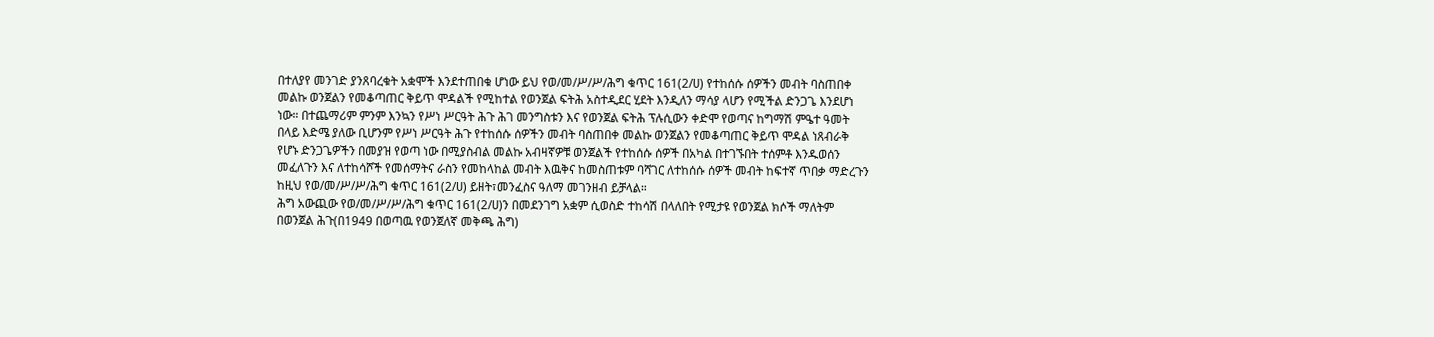በተለያየ መንገድ ያንጸባረቁት አቋሞች እንደተጠበቁ ሆነው ይህ የወ/መ/ሥ/ሥ/ሕግ ቁጥር 161(2/ሀ) የተከሰሱ ሰዎችን መብት ባስጠበቀ መልኩ ወንጀልን የመቆጣጠር ቅይጥ ሞዳልች የሚከተል የወንጀል ፍትሕ አስተዲደር ሂደት እንዲለን ማሳያ ላሆን የሚችል ድንጋጌ እንደሆነ ነው። በተጨማሪም ምንም እንኳን የሥነ ሥርዓት ሕጉ ሕገ መንግስቱን እና የወንጀል ፍትሕ ፕሉሲውን ቀድሞ የወጣና ከግማሽ ምዔተ ዓመት በላይ እድሜ ያለው ቢሆንም የሥነ ሥርዓት ሕጉ የተከሰሱ ሰዎችን መብት ባስጠበቀ መልኩ ወንጀልን የመቆጣጠር ቅይጥ ሞዳል ነጸብራቅ የሆኑ ድንጋጌዎችን በመያዝ የወጣ ነው በሚያስብል መልኩ አብዛኛዎቹ ወንጀልች የተከሰሱ ሰዎች በአካል በተገኙበት ተሰምቶ እንዱወሰን መፈለጉን እና ለተከሳሾች የመሰማትና ራስን የመከላከል መብት እዉቅና ከመስጠቱም ባሻገር ለተከሰሱ ሰዎች መብት ከፍተኛ ጥበቃ ማድረጉን ከዚህ የወ/መ/ሥ/ሥ/ሕግ ቁጥር 161(2/ሀ) ይዘት፣መንፈስና ዓለማ መገንዘብ ይቻላል።
ሕግ አውጪው የወ/መ/ሥ/ሥ/ሕግ ቁጥር 161(2/ሀ)ን በመደንገግ አቋም ሲወስድ ተከሳሽ በላለበት የሚታዩ የወንጀል ክሶች ማለትም በወንጀል ሕጉ(በ1949 በወጣዉ የወንጀለኛ መቅጫ ሕግ)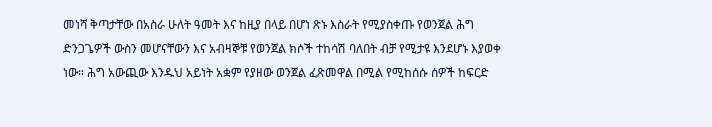መነሻ ቅጣታቸው በአስራ ሁለት ዓመት እና ከዚያ በላይ በሆነ ጽኑ እስራት የሚያስቀጡ የወንጀል ሕግ ድንጋጌዎች ውስን መሆናቸውን እና አብዛኞቹ የወንጀል ክሶች ተከሳሽ ባለበት ብቻ የሚታዩ እንደሆኑ እያወቀ ነው። ሕግ አውጪው እንዱህ አይነት አቋም የያዘው ወንጀል ፈጽመዋል በሚል የሚከሰሱ ሰዎች ከፍርድ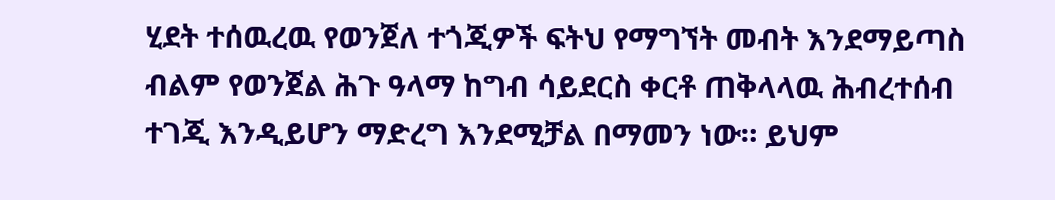ሂደት ተሰዉረዉ የወንጀለ ተጎጂዎች ፍትህ የማግኘት መብት እንደማይጣስ ብልም የወንጀል ሕጉ ዓላማ ከግብ ሳይደርስ ቀርቶ ጠቅላላዉ ሕብረተሰብ ተገጂ እንዲይሆን ማድረግ እንደሚቻል በማመን ነው። ይህም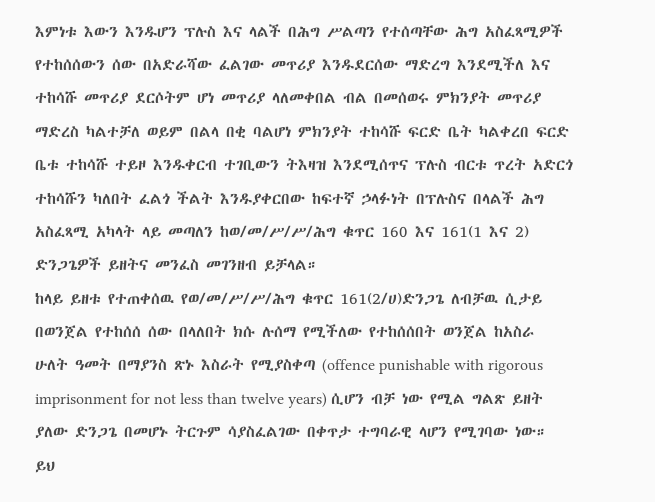እምነቱ እውን እንዱሆን ፕሉስ እና ላልች በሕግ ሥልጣን የተሰጣቸው ሕግ አስፈጻሚዎች የተከሰሰውን ሰው በአድራሻው ፈልገው መጥሪያ እንዱደርሰው ማድረግ እንደሚችለ እና ተከሳሹ መጥሪያ ደርሶትም ሆነ መጥሪያ ላለመቀበል ብል በመሰወሩ ምክንያት መጥሪያ ማድረስ ካልተቻለ ወይም በልላ በቂ ባልሆነ ምክንያት ተከሳሹ ፍርድ ቤት ካልቀረበ ፍርድ ቤቱ ተከሳሹ ተይዞ እንዱቀርብ ተገቢውን ትእዛዝ እንደሚሰጥና ፕሉስ ብርቱ ጥረት አድርጎ ተከሳሹን ካለበት ፈልጎ ችልት እንዱያቀርበው ከፍተኛ ኃላፉነት በፕሉስና በላልች ሕግ አስፈጻሚ አካላት ላይ መጣለን ከወ/መ/ሥ/ሥ/ሕግ ቁጥር 160 እና 161(1 እና 2) ድንጋጌዎች ይዘትና መንፈስ መገንዘብ ይቻላል።
ከላይ ይዘቱ የተጠቀሰዉ የወ/መ/ሥ/ሥ/ሕግ ቁጥር 161(2/ሀ)ድንጋጌ ለብቻዉ ሲታይ በወንጀል የተከሰሰ ሰው በላለበት ክሱ ሉሰማ የሚችለው የተከሰሰበት ወንጀል ከአስራ ሁለት ዓመት በማያንስ ጽኑ እስራት የሚያስቀጣ (offence punishable with rigorous imprisonment for not less than twelve years) ሲሆን ብቻ ነው የሚል ግልጽ ይዘት ያለው ድንጋጌ በመሆኑ ትርጉም ሳያስፈልገው በቀጥታ ተግባራዊ ላሆን የሚገባው ነው። ይህ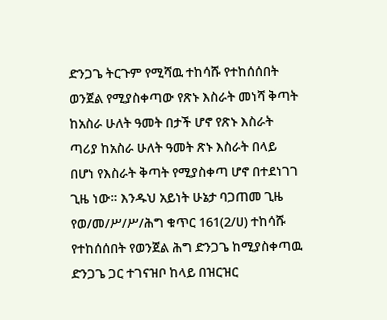ድንጋጌ ትርጉም የሚሻዉ ተከሳሹ የተከሰሰበት ወንጀል የሚያስቀጣው የጽኑ እስራት መነሻ ቅጣት ከአስራ ሁለት ዓመት በታች ሆኖ የጽኑ እስራት ጣሪያ ከአስራ ሁለት ዓመት ጽኑ እስራት በላይ በሆነ የእስራት ቅጣት የሚያስቀጣ ሆኖ በተደነገገ ጊዜ ነው። እንዱህ አይነት ሁኔታ ባጋጠመ ጊዜ የወ/መ/ሥ/ሥ/ሕግ ቁጥር 161(2/ሀ) ተከሳሹ የተከሰሰበት የወንጀል ሕግ ድንጋጌ ከሚያስቀጣዉ ድንጋጌ ጋር ተገናዝቦ ከላይ በዝርዝር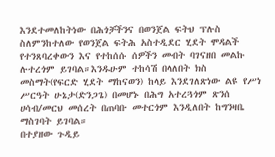እንደተመለከትነው በሕጎቻችንና በወንጀል ፍትህ ፕሉስ ስለምንከተለው የወንጀል ፍትሕ አስተዲደር ሂደት ሞዳልች የተንጸባረቀውን እና የተከሰሱ ሰዎችን መብት ባገናዘበ መልኩ ሉተረጎም ይገባል።እንዱሁም ተከሳሽ በላለበት ክስ መስማት(የፍርድ ሂደት ማከናወን) ከላይ እንደገለጽነው ልዩ የሥነ ሥርዓት ሁኔታ(ድንጋጌ) በመሆኑ በሕግ አተረጓጎም ጽንሰ ሀሳብ/መርህ መሰረት በጠባቡ መተርጎም እንዲለበት ከግንዛቤ ማስገባት ይገባል።
በተያዘው ጉዲይ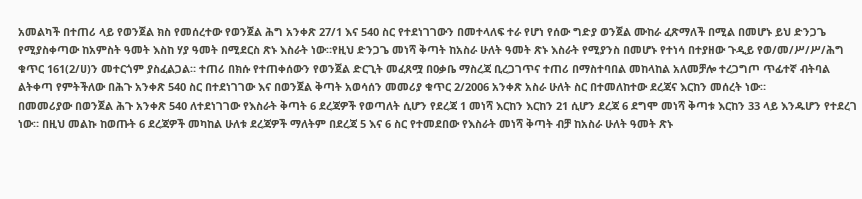አመልካች በተጠሪ ላይ የወንጀል ክስ የመሰረተው የወንጀል ሕግ አንቀጽ 27/1 እና 540 ስር የተደነገገውን በመተላለፍ ተራ የሆነ የሰው ግድያ ወንጀል ሙከራ ፈጽማለች በሚል በመሆኑ ይህ ድንጋጌ የሚያስቀጣው ከአምስት ዓመት እስከ ሃያ ዓመት በሚደርስ ጽኑ እስራት ነው።የዚህ ድንጋጌ መነሻ ቅጣት ከአስራ ሁለት ዓመት ጽኑ እስራት የሚያንስ በመሆኑ የተነሳ በተያዘው ጉዲይ የወ/መ/ሥ/ሥ/ሕግ ቁጥር 161(2/ሀ)ን መተርጎም ያስፈልጋል። ተጠሪ በክሱ የተጠቀሰውን የወንጀል ድርጊት መፈጸሟ በዐቃቤ ማስረጃ ቢረጋገጥና ተጠሪ በማስተባበል መከላከል አለመቻሎ ተረጋግጦ ጥፊተኛ ብትባል ልትቀጣ የምትችለው በሕጉ አንቀጽ 540 ስር በተደነገገው እና በወንጀል ቅጣት አወሳሰን መመሪያ ቁጥር 2/2006 አንቀጽ አስራ ሁለት ስር በተመለከተው ደረጃና እርከን መሰረት ነው።
በመመሪያው በወንጀል ሕጉ አንቀጽ 540 ለተደነገገው የእስራት ቅጣት 6 ደረጃዎች የወጣለት ሲሆን የደረጃ 1 መነሻ እርከን እርከን 21 ሲሆን ደረጃ 6 ደግሞ መነሻ ቅጣቱ እርከን 33 ላይ እንዱሆን የተደረገ ነው። በዚህ መልኩ ከወጡት 6 ደረጃዎች መካከል ሁለቱ ደረጃዎች ማለትም በደረጃ 5 እና 6 ስር የተመደበው የእስራት መነሻ ቅጣት ብቻ ከአስራ ሁለት ዓመት ጽኑ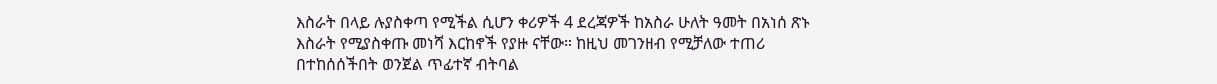እስራት በላይ ሉያስቀጣ የሚችል ሲሆን ቀሪዎች 4 ደረጃዎች ከአስራ ሁለት ዓመት በአነሰ ጽኑ እስራት የሚያስቀጡ መነሻ እርከኖች የያዙ ናቸው። ከዚህ መገንዘብ የሚቻለው ተጠሪ በተከሰሰችበት ወንጀል ጥፊተኛ ብትባል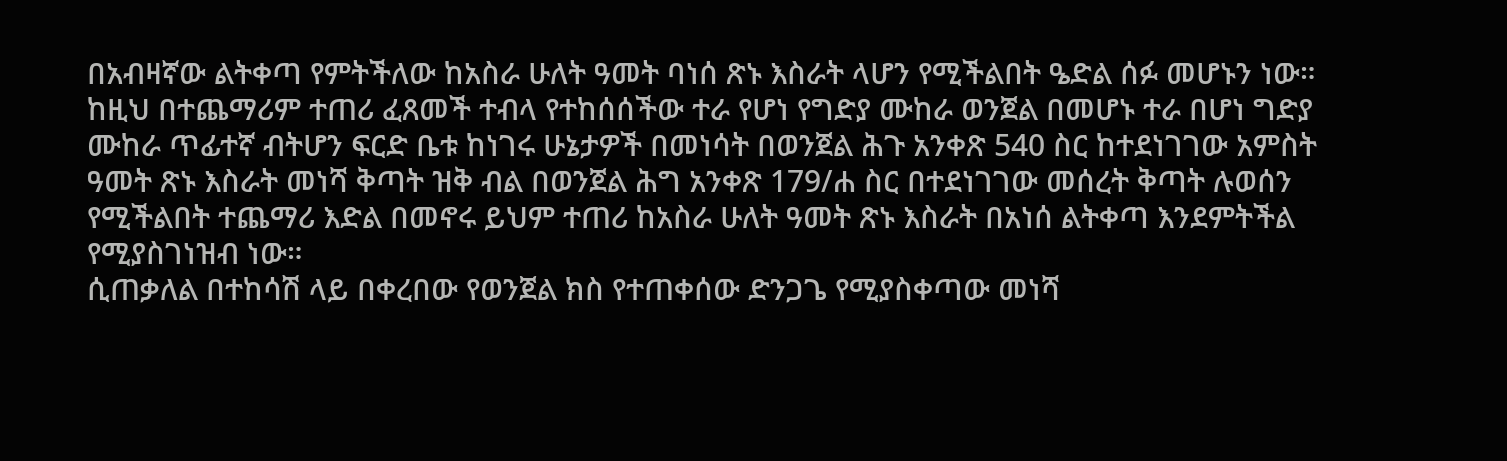በአብዛኛው ልትቀጣ የምትችለው ከአስራ ሁለት ዓመት ባነሰ ጽኑ እስራት ላሆን የሚችልበት ዔድል ሰፉ መሆኑን ነው። ከዚህ በተጨማሪም ተጠሪ ፈጸመች ተብላ የተከሰሰችው ተራ የሆነ የግድያ ሙከራ ወንጀል በመሆኑ ተራ በሆነ ግድያ ሙከራ ጥፊተኛ ብትሆን ፍርድ ቤቱ ከነገሩ ሁኔታዎች በመነሳት በወንጀል ሕጉ አንቀጽ 540 ስር ከተደነገገው አምስት ዓመት ጽኑ እስራት መነሻ ቅጣት ዝቅ ብል በወንጀል ሕግ አንቀጽ 179/ሐ ስር በተደነገገው መሰረት ቅጣት ሉወሰን የሚችልበት ተጨማሪ እድል በመኖሩ ይህም ተጠሪ ከአስራ ሁለት ዓመት ጽኑ እስራት በአነሰ ልትቀጣ እንደምትችል የሚያስገነዝብ ነው።
ሲጠቃለል በተከሳሽ ላይ በቀረበው የወንጀል ክስ የተጠቀሰው ድንጋጌ የሚያስቀጣው መነሻ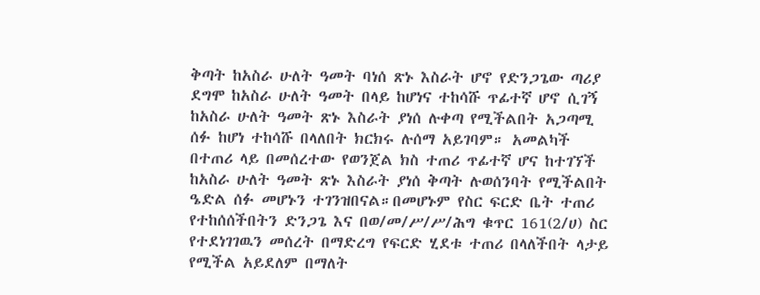ቅጣት ከአስራ ሁለት ዓመት ባነሰ ጽኑ እስራት ሆኖ የድንጋጌው ጣሪያ ደግሞ ከአስራ ሁለት ዓመት በላይ ከሆነና ተከሳሹ ጥፊተኛ ሆኖ ሲገኝ ከአስራ ሁለት ዓመት ጽኑ እስራት ያነሰ ሉቀጣ የሚችልበት አጋጣሚ ሰፉ ከሆነ ተከሳሹ በላለበት ክርክሩ ሉሰማ አይገባም። አመልካች በተጠሪ ላይ በመሰረተው የወንጀል ክስ ተጠሪ ጥፊተኛ ሆና ከተገኘች ከአስራ ሁለት ዓመት ጽኑ እስራት ያነሰ ቅጣት ሉወሰንባት የሚችልበት ዔድል ሰፉ መሆኑን ተገንዝበናል።በመሆኑም የስር ፍርድ ቤት ተጠሪ የተከሰሰችበትን ድንጋጌ እና በወ/መ/ሥ/ሥ/ሕግ ቁጥር 161(2/ሀ) ስር የተደነገገዉን መሰረት በማድረግ የፍርድ ሂደቱ ተጠሪ በላለችበት ላታይ የሚችል አይደለም በማለት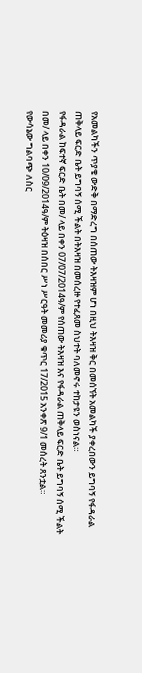የአመልካችን ጥያቄ ውድቅ በማድረግ በሰጠው ትእዛዝም ሆነ በዚህ ትእዛዝ ቅር በመሰኘት አመልካች ያቀረበውን ይግባኝ የፋዳራል ጠቅላይ ፍርድ ቤት ይግባኝ ሰሚ ችልት በትእዛዝ በመሰረዙ የተፈጸመ ስህተት ባለመኖሩ ተከታዩን ወስነናል።
የፋዳራል ከፍተኛ ፍርድ ቤት በመ/ ላይ በቀን 07/07/2014ዓ/ም የሰጠው ትእዛዝ እና የፋዳራል ጠቅላይ ፍርድ ቤት ይግባኝ ሰሚ ችልት በመ/ ላይ በቀን 10/09/2014ዓ/ም ትዕዛዝ በሰበር ሥነ ሥርዓት መመሪያ ቁጥር 17/2015 አንቀጽ 9/1 መሰረት ጸንቷል።
የውሳኔው ግልባጭ ለስር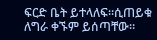ፍርድ ቤት ይተላለፍ።ሲጠይቁ ለግራ ቀኙም ይሰጣቸው።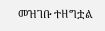መዝገቡ ተዘግቷል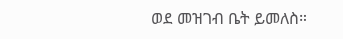ወደ መዝገብ ቤት ይመለስ።